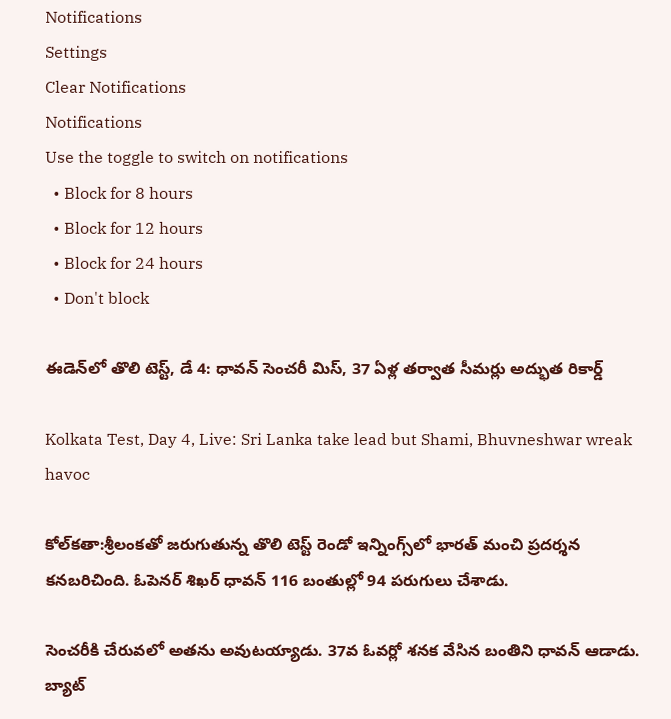Notifications
Settings
Clear Notifications
Notifications
Use the toggle to switch on notifications
  • Block for 8 hours
  • Block for 12 hours
  • Block for 24 hours
  • Don't block

ఈడెన్‌లో తొలి టెస్ట్, డే 4: ధావన్ సెంచరీ మిస్, 37 ఏళ్ల తర్వాత సీమర్లు అద్భుత రికార్డ్

Kolkata Test, Day 4, Live: Sri Lanka take lead but Shami, Bhuvneshwar wreak havoc

కోల్‌కతా:శ్రీలంకతో జరుగుతున్న తొలి టెస్ట్ రెండో ఇన్నింగ్స్‌లో భారత్ మంచి ప్రదర్శన కనబరిచింది. ఓపెనర్‌ శిఖర్‌ ధావన్‌ 116 బంతుల్లో 94 పరుగులు చేశాడు.

సెంచరీకి చేరువలో అతను అవుటయ్యాడు. 37వ ఓవర్లో శనక వేసిన బంతిని ధావన్‌ ఆడాడు. బ్యాట్‌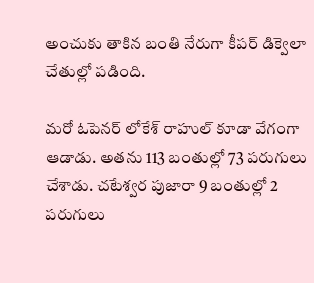అంచుకు తాకిన బంతి నేరుగా కీపర్‌ డిక్వెలా చేతుల్లో పడింది.

మరో ఓపెనర్‌ లోకేశ్‌ రాహుల్‌ కూడా వేగంగా ఆడాడు. అతను 113 బంతుల్లో 73 పరుగులు చేశాడు. చటేశ్వర పుజారా 9 బంతుల్లో 2 పరుగులు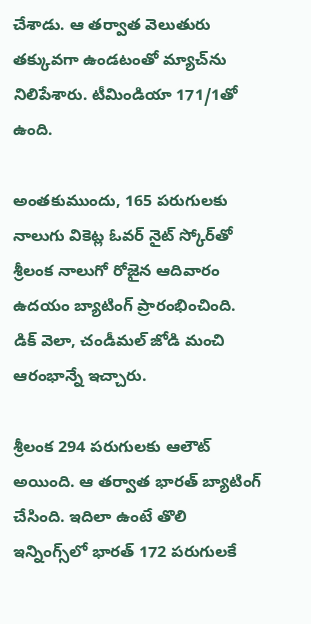చేశాడు. ఆ తర్వాత వెలుతురు తక్కువగా ఉండటంతో మ్యాచ్‌‌ను నిలిపేశారు. టీమిండియా 171/1తో ఉంది.

అంతకుముందు, 165 పరుగులకు నాలుగు వికెట్ల ఓవర్ నైట్ స్కోర్‌తో శ్రీలంక నాలుగో రోజైన ఆదివారం ఉదయం బ్యాటింగ్ ప్రారంభించింది. డిక్ వెలా, చండీమల్ జోడి మంచి ఆరంభాన్నే ఇచ్చారు.

శ్రీలంక 294 పరుగులకు ఆలౌట్ అయింది. ఆ తర్వాత భారత్ బ్యాటింగ్ చేసింది. ఇదిలా ఉంటే తొలి ఇన్నింగ్స్‌లో భారత్ 172 పరుగులకే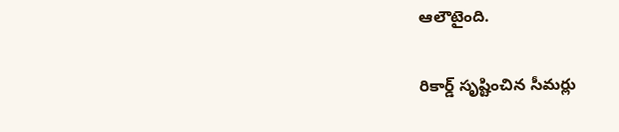ఆలౌటైంది.

రికార్డ్ సృష్టించిన సీమర్లు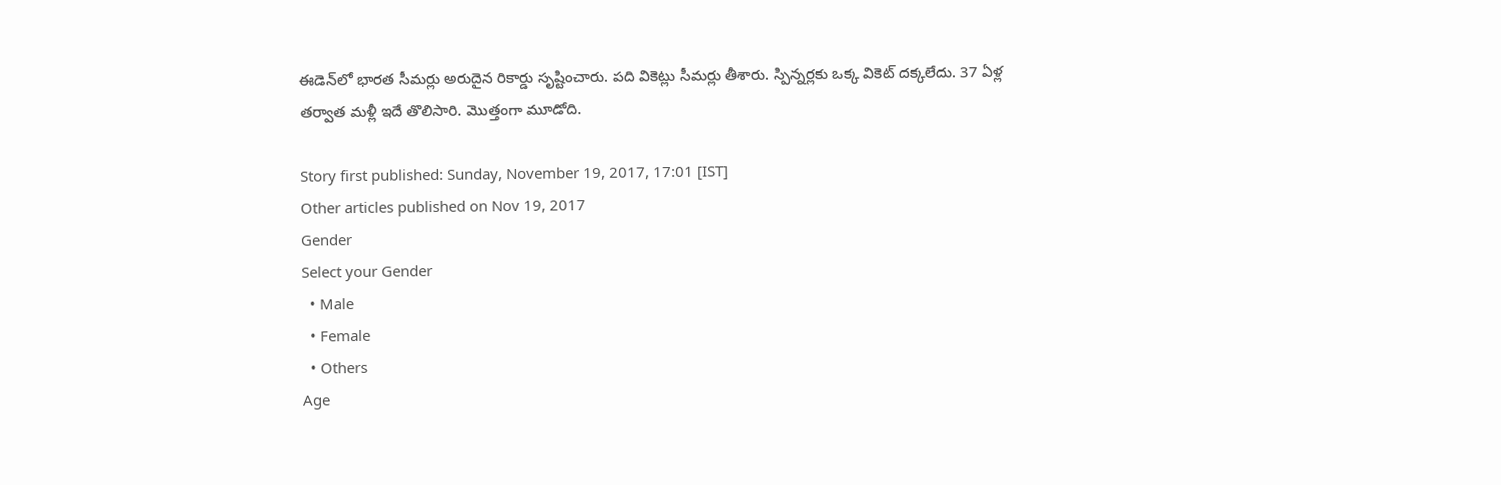ఈడెన్‌లో భారత సీమర్లు అరుదైన రికార్డు సృష్టించారు. పది వికెట్లు సీమర్లు తీశారు. స్పిన్నర్లకు ఒక్క వికెట్ దక్కలేదు. 37 ఏళ్ల తర్వాత మళ్లీ ఇదే తొలిసారి. మొత్తంగా మూడోది.

Story first published: Sunday, November 19, 2017, 17:01 [IST]
Other articles published on Nov 19, 2017
Gender
Select your Gender
  • Male
  • Female
  • Others
Age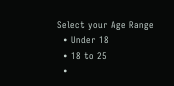Select your Age Range
  • Under 18
  • 18 to 25
  •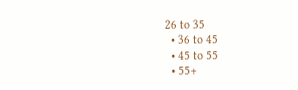26 to 35
  • 36 to 45
  • 45 to 55
  • 55+